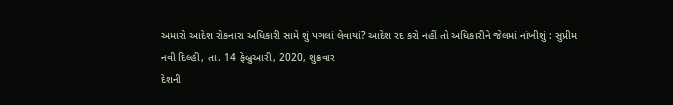અમારો આદેશ રોકનારા અધિકારી સામે શું પગલાં લેવાયાં? આદેશ રદ કરો નહીં તો અધિકારીને જેલમાં નાંખીશું : સુપ્રીમ
નવી દિલ્હી, તા. 14 ફેબ્રુઆરી, 2020, શુક્રવાર
દેશની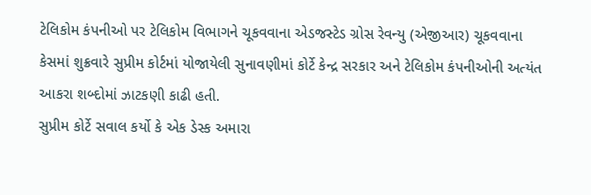ટેલિકોમ કંપનીઓ પર ટેલિકોમ વિભાગને ચૂકવવાના એડજસ્ટેડ ગ્રોસ રેવન્યુ (એજીઆર) ચૂકવવાના કેસમાં શુક્રવારે સુપ્રીમ કોર્ટમાં યોજાયેલી સુનાવણીમાં કોર્ટે કેન્દ્ર સરકાર અને ટેલિકોમ કંપનીઓની અત્યંત આકરા શબ્દોમાં ઝાટકણી કાઢી હતી.
સુપ્રીમ કોર્ટે સવાલ કર્યો કે એક ડેસ્ક અમારા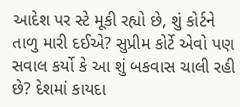આદેશ પર સ્ટે મૂકી રહ્યો છે, શું કોર્ટને તાળુ મારી દઈએ? સુપ્રીમ કોર્ટે એવો પણ સવાલ કર્યો કે આ શું બકવાસ ચાલી રહી છે? દેશમાં કાયદા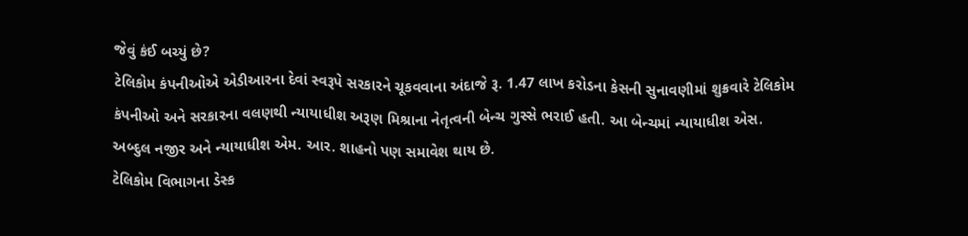જેવું કંઈ બચ્યું છે?
ટેલિકોમ કંપનીઓએ એડીઆરના દેવાં સ્વરૂપે સરકારને ચૂકવવાના અંદાજે રૂ. 1.47 લાખ કરોડના કેસની સુનાવણીમાં શુક્રવારે ટેલિકોમ કંપનીઓ અને સરકારના વલણથી ન્યાયાધીશ અરૂણ મિશ્રાના નેતૃત્વની બેન્ચ ગુસ્સે ભરાઈ હતી. આ બેન્ચમાં ન્યાયાધીશ એસ. અબ્દુલ નજીર અને ન્યાયાધીશ એમ. આર. શાહનો પણ સમાવેશ થાય છે.
ટેલિકોમ વિભાગના ડેસ્ક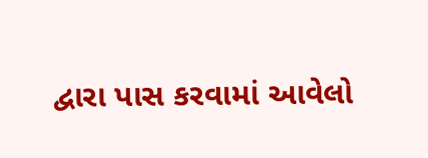દ્વારા પાસ કરવામાં આવેલો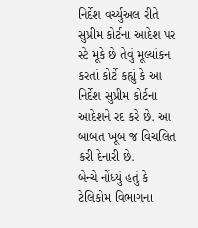નિર્દેશ વર્ચ્યુઅલ રીતે સુપ્રીમ કોર્ટના આદેશ પર સ્ટે મૂકે છે તેવું મૂલ્યાંકન કરતાં કોર્ટે કહ્યું કે આ નિર્દેશ સુપ્રીમ કોર્ટના આદેશને રદ કરે છે. આ બાબત ખૂબ જ વિચલિત કરી દેનારી છે.
બેન્ચે નોંધ્યું હતું કે ટેલિકોમ વિભાગના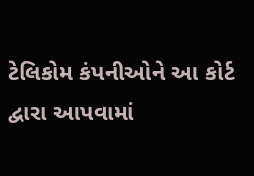ટેલિકોમ કંપનીઓને આ કોર્ટ દ્વારા આપવામાં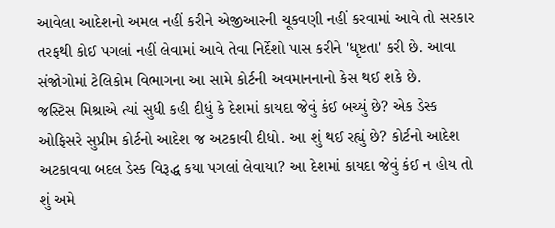આવેલા આદેશનો અમલ નહીં કરીને એજીઆરની ચૂકવણી નહીં કરવામાં આવે તો સરકાર તરફથી કોઈ પગલાં નહીં લેવામાં આવે તેવા નિર્દેશો પાસ કરીને 'ધૃષ્ટતા' કરી છે. આવા સંજોગોમાં ટેલિકોમ વિભાગના આ સામે કોર્ટની અવમાનનાનો કેસ થઈ શકે છે.
જસ્ટિસ મિશ્રાએ ત્યાં સુધી કહી દીધું કે દેશમાં કાયદા જેવું કંઈ બચ્યું છે? એક ડેસ્ક ઓફિસરે સુપ્રીમ કોર્ટનો આદેશ જ અટકાવી દીધો. આ શું થઈ રહ્યું છે? કોર્ટનો આદેશ અટકાવવા બદલ ડેસ્ક વિરૂદ્ધ કયા પગલાં લેવાયા? આ દેશમાં કાયદા જેવું કંઈ ન હોય તો શું અમે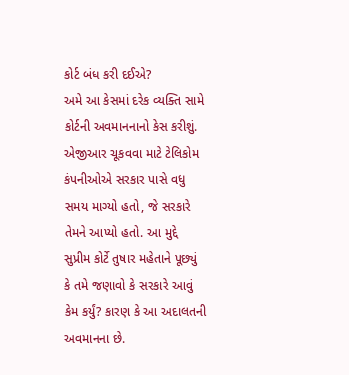કોર્ટ બંધ કરી દઈએ?
અમે આ કેસમાં દરેક વ્યક્તિ સામે કોર્ટની અવમાનનાનો કેસ કરીશું. એજીઆર ચૂકવવા માટે ટેલિકોમ કંપનીઓએ સરકાર પાસે વધુ સમય માગ્યો હતો, જે સરકારે તેમને આપ્યો હતો. આ મુદ્દે સુપ્રીમ કોર્ટે તુષાર મહેતાને પૂછ્યું કે તમે જણાવો કે સરકારે આવું કેમ કર્યું? કારણ કે આ અદાલતની અવમાનના છે.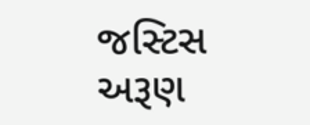જસ્ટિસ અરૂણ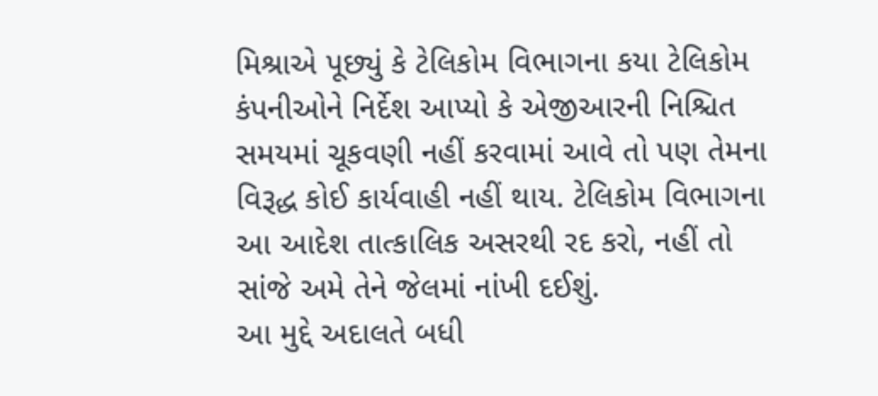મિશ્રાએ પૂછ્યું કે ટેલિકોમ વિભાગના કયા ટેલિકોમ કંપનીઓને નિર્દેશ આપ્યો કે એજીઆરની નિશ્ચિત સમયમાં ચૂકવણી નહીં કરવામાં આવે તો પણ તેમના વિરૂદ્ધ કોઈ કાર્યવાહી નહીં થાય. ટેલિકોમ વિભાગના આ આદેશ તાત્કાલિક અસરથી રદ કરો, નહીં તો સાંજે અમે તેને જેલમાં નાંખી દઈશું.
આ મુદ્દે અદાલતે બધી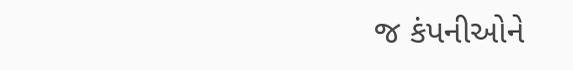જ કંપનીઓને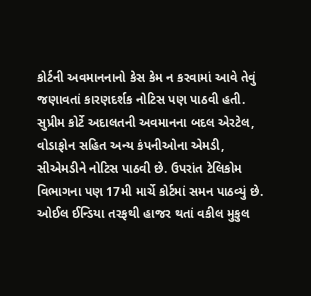કોર્ટની અવમાનનાનો કેસ કેમ ન કરવામાં આવે તેવું જણાવતાં કારણદર્શક નોટિસ પણ પાઠવી હતી. સુપ્રીમ કોર્ટે અદાલતની અવમાનના બદલ એરટેલ, વોડાફોન સહિત અન્ય કંપનીઓના એમડી, સીએમડીને નોટિસ પાઠવી છે. ઉપરાંત ટેલિકોમ વિભાગના પણ 17મી માર્ચે કોર્ટમાં સમન પાઠવ્યું છે.
ઓઈલ ઈન્ડિયા તરફથી હાજર થતાં વકીલ મુકુલ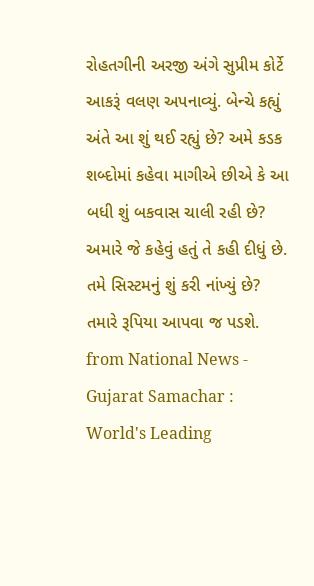રોહતગીની અરજી અંગે સુપ્રીમ કોર્ટે આકરૂં વલણ અપનાવ્યું. બેન્ચે કહ્યું અંતે આ શું થઈ રહ્યું છે? અમે કડક શબ્દોમાં કહેવા માગીએ છીએ કે આ બધી શું બકવાસ ચાલી રહી છે? અમારે જે કહેવું હતું તે કહી દીધું છે. તમે સિસ્ટમનું શું કરી નાંખ્યું છે? તમારે રૂપિયા આપવા જ પડશે.
from National News - Gujarat Samachar : World's Leading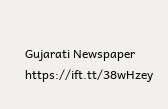Gujarati Newspaper https://ift.tt/38wHzey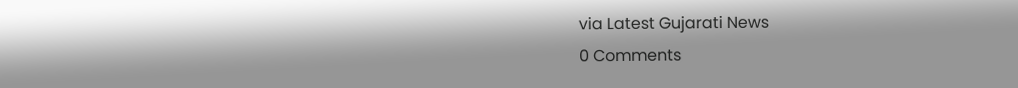via Latest Gujarati News
0 Comments